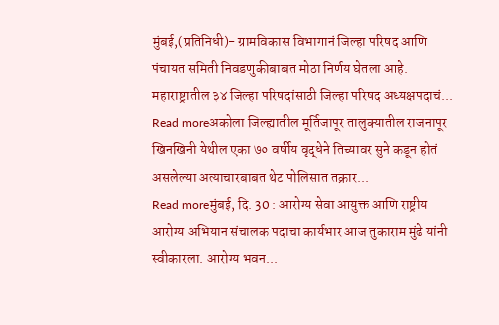मुंबई,(प्रतिनिधी)- ग्रामविकास विभागानं जिल्हा परिषद आणि पंचायत समिती निवडणुकीबाबत मोठा निर्णय घेतला आहे. महाराष्ट्रातील ३४ जिल्हा परिषदांसाठी जिल्हा परिषद अध्यक्षपदाचं...
Read moreअकोला जिल्ह्यातील मूर्तिजापूर तालुक्यातील राजनापूर खिनखिनी येथील एका ७० वर्षीय वृद्धेने तिच्यावर सुने कडून होतं असलेल्या अत्याचारबाबत थेट पोलिसात तक्रार...
Read moreमुंबई, दि. 30 : आरोग्य सेवा आयुक्त आणि राष्ट्रीय आरोग्य अभियान संचालक पदाचा कार्यभार आज तुकाराम मुंढे यांनी स्वीकारला. आरोग्य भवन...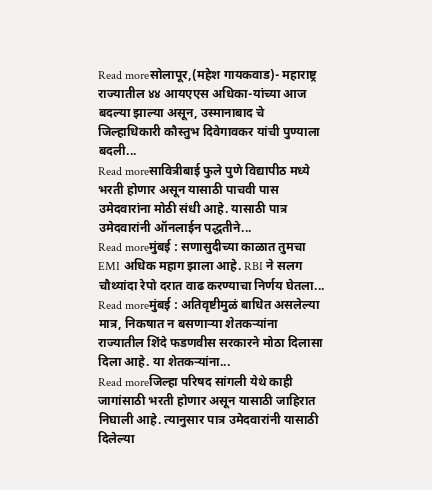Read moreसोलापूर,(महेश गायकवाड)- महाराष्ट्र राज्यातील ४४ आयएएस अधिका-यांच्या आज बदल्या झाल्या असून, उस्मानाबाद चे जिल्हाधिकारी कौस्तुभ दिवेगावकर यांची पुण्याला बदली...
Read moreसावित्रीबाई फुले पुणे विद्यापीठ मध्ये भरती होणार असून यासाठी पाचवी पास उमेदवारांना मोठी संधी आहे. यासाठी पात्र उमेदवारांनी ऑनलाईन पद्धतीने...
Read moreमुंबई : सणासुदीच्या काळात तुमचा EMI अधिक महाग झाला आहे. RBI ने सलग चौथ्यांदा रेपो दरात वाढ करण्याचा निर्णय घेतला...
Read moreमुंबई : अतिवृष्टीमुळं बाधित असलेल्या मात्र, निकषात न बसणाऱ्या शेतकऱ्यांना राज्यातील शिंदे फडणवीस सरकारने मोठा दिलासा दिला आहे. या शेतकऱ्यांना...
Read moreजिल्हा परिषद सांगली येथे काही जागांसाठी भरती होणार असून यासाठी जाहिरात निघाली आहे. त्यानुसार पात्र उमेदवारांनी यासाठी दिलेल्या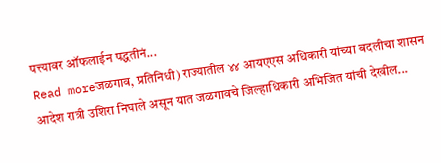पत्त्यावर ऑफलाईन पद्धतीनं...
Read moreजळगाव, प्रतिनिधी) राज्यातील ४४ आयएएस अधिकारी यांच्या बदलीचा शासन आदेश रात्री उशिरा निघाले असून यात जळगावचे जिल्हाधिकारी अभिजित यांची देखील...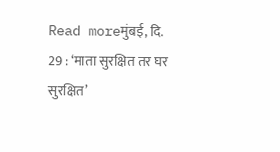Read moreमुंबई, दि. 29 : ‘माता सुरक्षित तर घर सुरक्षित’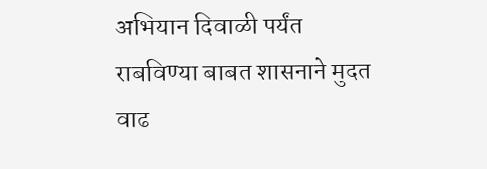अभियान दिवाळी पर्यंत राबविण्या बाबत शासनाने मुदत वाढ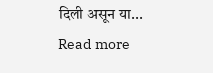दिली असून या...
Read more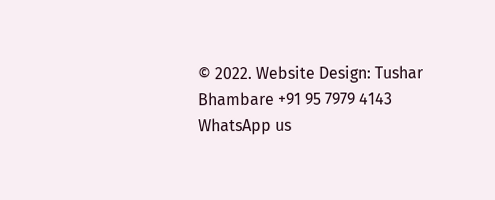© 2022. Website Design: Tushar Bhambare +91 95 7979 4143
WhatsApp us